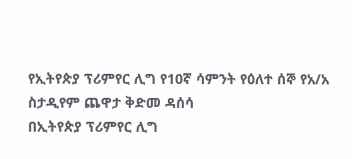የኢትየጵያ ፕሪምየር ሊግ የ10ኛ ሳምንት የዕለተ ሰኞ የአ/አ ስታዲየም ጨዋታ ቅድመ ዳሰሳ
በኢትየጵያ ፕሪምየር ሊግ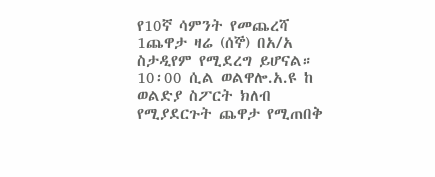የ10ኛ ሳምንት የመጨረሻ 1ጨዋታ ዛሬ (ሰኞ) በአ/አ ስታዲየም የሚደረግ ይሆናል።
10፡00 ሲል ወልዋሎ.አ.ዩ ከ ወልድያ ስፖርት ክለብ የሚያደርጉት ጨዋታ የሚጠበቅ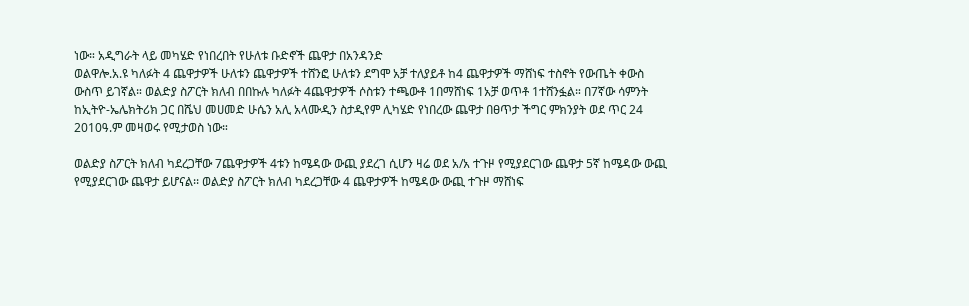ነው። አዲግራት ላይ መካሄድ የነበረበት የሁለቱ ቡድኖች ጨዋታ በአንዳንድ
ወልዋሎ.አ.ዩ ካለፉት 4 ጨዋታዎች ሁለቱን ጨዋታዎች ተሸንፎ ሁለቱን ደግሞ አቻ ተለያይቶ ከ4 ጨዋታዎች ማሸነፍ ተስኖት የውጤት ቀውስ ውስጥ ይገኛል። ወልድያ ስፖርት ክለብ በበኩሉ ካለፉት 4ጨዋታዎች ሶስቱን ተጫውቶ 1በማሸነፍ 1አቻ ወጥቶ 1ተሸንፏል። በ7ኛው ሳምንት ከኢትዮ-ኤሌክትሪክ ጋር በሼህ መሀመድ ሁሴን አሊ አላሙዲን ስታዲየም ሊካሄድ የነበረው ጨዋታ በፀጥታ ችግር ምክንያት ወደ ጥር 24 2010ዓ.ም መዛወሩ የሚታወስ ነው።

ወልድያ ስፖርት ክለብ ካደረጋቸው 7ጨዋታዎች 4ቱን ከሜዳው ውጪ ያደረገ ሲሆን ዛሬ ወደ አ/አ ተጉዞ የሚያደርገው ጨዋታ 5ኛ ከሜዳው ውጪ የሚያደርገው ጨዋታ ይሆናል፡፡ ወልድያ ስፖርት ክለብ ካደረጋቸው 4 ጨዋታዎች ከሜዳው ውጪ ተጉዞ ማሸነፍ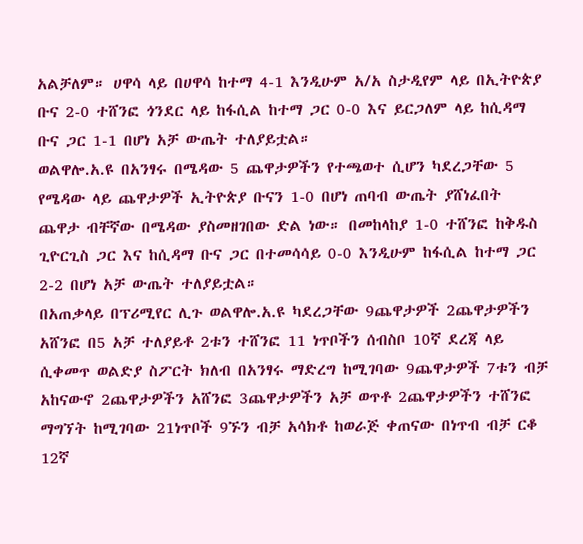አልቻለም። ሀዋሳ ላይ በሀዋሳ ከተማ 4-1 እንዲሁም አ/አ ስታዲየም ላይ በኢትዮጵያ ቡና 2-0 ተሸንፎ ጎንደር ላይ ከፋሲል ከተማ ጋር 0-0 እና ይርጋለም ላይ ከሲዳማ ቡና ጋር 1-1 በሆነ አቻ ውጤት ተለያይቷል።
ወልዋሎ.አ.ዩ በአንፃሩ በሜዳው 5 ጨዋታዎችን የተጫወተ ሲሆን ካደረጋቸው 5 የሜዳው ላይ ጨዋታዎች ኢትዮጵያ ቡናን 1-0 በሆነ ጠባብ ውጤት ያሸነፈበት ጨዋታ ብቸኛው በሜዳው ያስመዘገበው ድል ነው። በመከላከያ 1-0 ተሸንፎ ከቅዱስ ጊዮርጊስ ጋር እና ከሲዳማ ቡና ጋር በተመሳሳይ 0-0 እንዲሁም ከፋሲል ከተማ ጋር 2-2 በሆነ አቻ ውጤት ተለያይቷል።
በአጠቃላይ በፕሪሚየር ሊጉ ወልዋሎ.አ.ዩ ካደረጋቸው 9ጨዋታዎች 2ጨዋታዎችን አሸንፎ በ5 አቻ ተለያይቶ 2ቱን ተሸንፎ 11 ነጥቦችን ሰብስቦ 10ኛ ደረጃ ላይ ሲቀመጥ ወልድያ ስፖርት ክለብ በአንፃሩ ማድረግ ከሚገባው 9ጨዋታዎች 7ቱን ብቻ አከናውኖ 2ጨዋታዎችን አሸንፎ 3ጨዋታዎችን አቻ ወጥቶ 2ጨዋታዎችን ተሸንፎ ማግኘት ከሚገባው 21ነጥቦች 9ኙን ብቻ አሳክቶ ከወራጅ ቀጠናው በነጥብ ብቻ ርቆ 12ኛ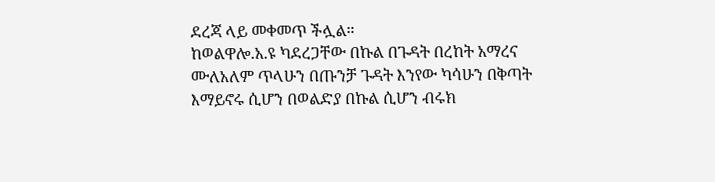ደረጃ ላይ መቀመጥ ችሏል።
ከወልዋሎ.አ.ዩ ካደረጋቸው በኩል በጉዳት በረከት አማረና ሙለአለም ጥላሁን በጡንቻ ጉዳት እንየው ካሳሁን በቅጣት እማይኖሩ ሲሆን በወልድያ በኩል ሲሆን ብሩክ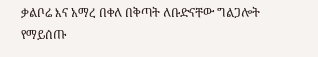ቃልቦሬ እና አማረ በቀለ በቅጣት ለቡድናቸው ግልጋሎት የማይሰጡ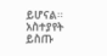ይሆናል፡፡
አስተያየት ይስጡ